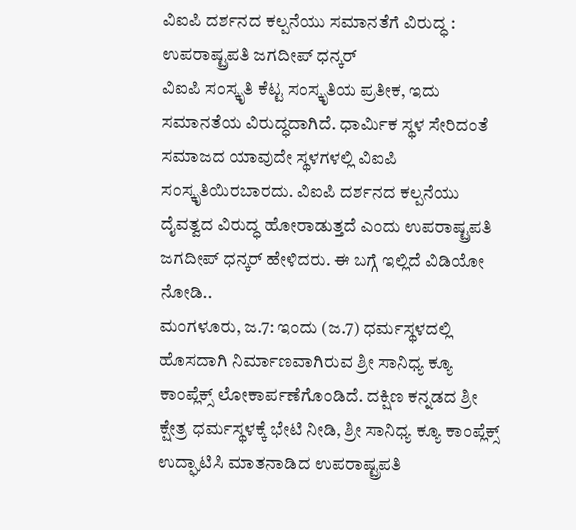ವಿಐಪಿ ದರ್ಶನದ ಕಲ್ಪನೆಯು ಸಮಾನತೆಗೆ ವಿರುದ್ಧ : ಉಪರಾಷ್ಟ್ರಪತಿ ಜಗದೀಪ್ ಧನ್ಕರ್
ವಿಐಪಿ ಸಂಸ್ಕೃತಿ ಕೆಟ್ಟ ಸಂಸ್ಕೃತಿಯ ಪ್ರತೀಕ, ಇದು ಸಮಾನತೆಯ ವಿರುದ್ಧದಾಗಿದೆ. ಧಾರ್ಮಿಕ ಸ್ಥಳ ಸೇರಿದಂತೆ ಸಮಾಜದ ಯಾವುದೇ ಸ್ಥಳಗಳಲ್ಲಿ ವಿಐಪಿ ಸಂಸ್ಕೃತಿಯಿರಬಾರದು. ವಿಐಪಿ ದರ್ಶನದ ಕಲ್ಪನೆಯು ದೈವತ್ವದ ವಿರುದ್ಧ ಹೋರಾಡುತ್ತದೆ ಎಂದು ಉಪರಾಷ್ಟ್ರಪತಿ ಜಗದೀಪ್ ಧನ್ಕರ್ ಹೇಳಿದರು. ಈ ಬಗ್ಗೆ ಇಲ್ಲಿದೆ ವಿಡಿಯೋ ನೋಡಿ..
ಮಂಗಳೂರು, ಜ.7: ಇಂದು (ಜ.7) ಧರ್ಮಸ್ಥಳದಲ್ಲಿ ಹೊಸದಾಗಿ ನಿರ್ಮಾಣವಾಗಿರುವ ಶ್ರೀ ಸಾನಿಧ್ಯ ಕ್ಯೂ ಕಾಂಪ್ಲೆಕ್ಸ್ ಲೋಕಾರ್ಪಣೆಗೊಂಡಿದೆ. ದಕ್ಷಿಣ ಕನ್ನಡದ ಶ್ರೀ ಕ್ಷೇತ್ರ ಧರ್ಮಸ್ಥಳಕ್ಕೆ ಭೇಟಿ ನೀಡಿ, ಶ್ರೀ ಸಾನಿಧ್ಯ ಕ್ಯೂ ಕಾಂಪ್ಲೆಕ್ಸ್ ಉದ್ಘಾಟಿಸಿ ಮಾತನಾಡಿದ ಉಪರಾಷ್ಟ್ರಪತಿ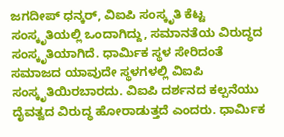ಜಗದೀಪ್ ಧನ್ಕರ್, ವಿಐಪಿ ಸಂಸ್ಕೃತಿ ಕೆಟ್ಟ ಸಂಸ್ಕೃತಿಯಲ್ಲಿ ಒಂದಾಗಿದ್ದು, ಸಮಾನತೆಯ ವಿರುದ್ಧದ ಸಂಸ್ಕೃತಿಯಾಗಿದೆ. ಧಾರ್ಮಿಕ ಸ್ಥಳ ಸೇರಿದಂತೆ ಸಮಾಜದ ಯಾವುದೇ ಸ್ಥಳಗಳಲ್ಲಿ ವಿಐಪಿ ಸಂಸ್ಕೃತಿಯಿರಬಾರದು. ವಿಐಪಿ ದರ್ಶನದ ಕಲ್ಪನೆಯು ದೈವತ್ವದ ವಿರುದ್ಧ ಹೋರಾಡುತ್ತದೆ ಎಂದರು. ಧಾರ್ಮಿಕ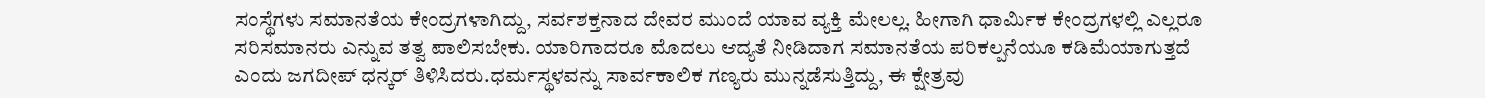ಸಂಸ್ಥೆಗಳು ಸಮಾನತೆಯ ಕೇಂದ್ರಗಳಾಗಿದ್ದು, ಸರ್ವಶಕ್ತನಾದ ದೇವರ ಮುಂದೆ ಯಾವ ವ್ಯಕ್ತಿ ಮೇಲಲ್ಲ. ಹೀಗಾಗಿ ಧಾರ್ಮಿಕ ಕೇಂದ್ರಗಳಲ್ಲಿ ಎಲ್ಲರೂ ಸರಿಸಮಾನರು ಎನ್ನುವ ತತ್ವ ಪಾಲಿಸಬೇಕು. ಯಾರಿಗಾದರೂ ಮೊದಲು ಆದ್ಯತೆ ನೀಡಿದಾಗ ಸಮಾನತೆಯ ಪರಿಕಲ್ಪನೆಯೂ ಕಡಿಮೆಯಾಗುತ್ತದೆ ಎಂದು ಜಗದೀಪ್ ಧನ್ಕರ್ ತಿಳಿಸಿದರು.ಧರ್ಮಸ್ಥಳವನ್ನು ಸಾರ್ವಕಾಲಿಕ ಗಣ್ಯರು ಮುನ್ನಡೆಸುತ್ತಿದ್ದು, ಈ ಕ್ಷೇತ್ರವು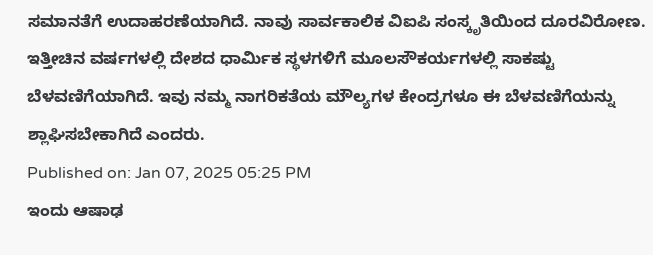ಸಮಾನತೆಗೆ ಉದಾಹರಣೆಯಾಗಿದೆ. ನಾವು ಸಾರ್ವಕಾಲಿಕ ವಿಐಪಿ ಸಂಸ್ಕೃತಿಯಿಂದ ದೂರವಿರೋಣ. ಇತ್ತೀಚಿನ ವರ್ಷಗಳಲ್ಲಿ ದೇಶದ ಧಾರ್ಮಿಕ ಸ್ಥಳಗಳಿಗೆ ಮೂಲಸೌಕರ್ಯಗಳಲ್ಲಿ ಸಾಕಷ್ಟು ಬೆಳವಣಿಗೆಯಾಗಿದೆ. ಇವು ನಮ್ಮ ನಾಗರಿಕತೆಯ ಮೌಲ್ಯಗಳ ಕೇಂದ್ರಗಳೂ ಈ ಬೆಳವಣಿಗೆಯನ್ನು ಶ್ಲಾಘಿಸಬೇಕಾಗಿದೆ ಎಂದರು.
Published on: Jan 07, 2025 05:25 PM
ಇಂದು ಆಷಾಢ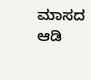ಮಾಸದ ಆಡಿ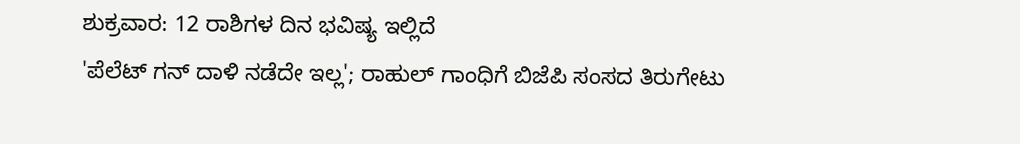ಶುಕ್ರವಾರ: 12 ರಾಶಿಗಳ ದಿನ ಭವಿಷ್ಯ ಇಲ್ಲಿದೆ
'ಪೆಲೆಟ್ ಗನ್ ದಾಳಿ ನಡೆದೇ ಇಲ್ಲ'; ರಾಹುಲ್ ಗಾಂಧಿಗೆ ಬಿಜೆಪಿ ಸಂಸದ ತಿರುಗೇಟು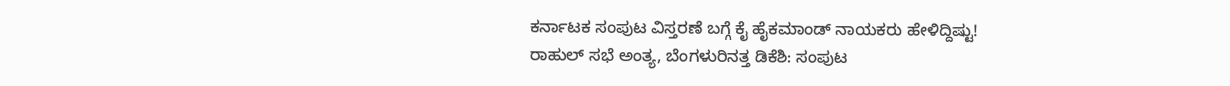ಕರ್ನಾಟಕ ಸಂಪುಟ ವಿಸ್ತರಣೆ ಬಗ್ಗೆ ಕೈ ಹೈಕಮಾಂಡ್ ನಾಯಕರು ಹೇಳಿದ್ದಿಷ್ಟು!
ರಾಹುಲ್ ಸಭೆ ಅಂತ್ಯ, ಬೆಂಗಳುರಿನತ್ತ ಡಿಕೆಶಿ: ಸಂಪುಟ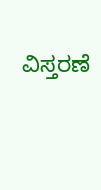ವಿಸ್ತರಣೆ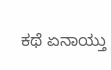ಕಥೆ ಏನಾಯ್ತು